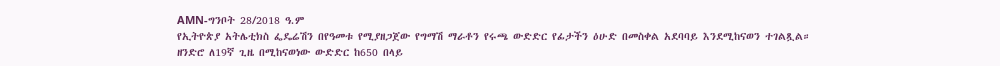AMN-ግንቦት 28/2018 ዓ.ም
የኢትዮጵያ አትሌቲክስ ፌዴሬሽን በየዓመቱ የሚያዘጋጀው የግማሽ ማራቶን የሩጫ ውድድር የፊታችን ዕሁድ በመስቀል አደባባይ እንደሚከናወን ተገልጿል።
ዘንድሮ ለ19ኛ ጊዜ በሚከናወነው ውድድር ከ650 በላይ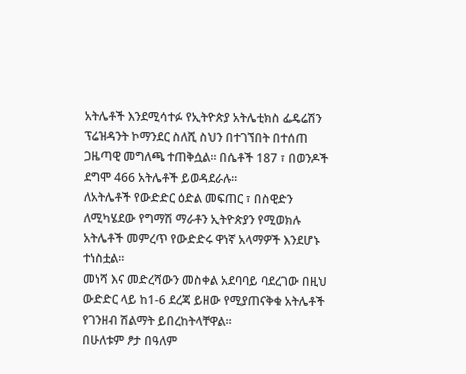አትሌቶች እንደሚሳተፉ የኢትዮጵያ አትሌቲክስ ፌዴሬሽን ፕሬዝዳንት ኮማንደር ስለሺ ስህን በተገኘበት በተሰጠ ጋዜጣዊ መግለጫ ተጠቅሷል። በሴቶች 187 ፣ በወንዶች ደግሞ 466 አትሌቶች ይወዳደራሉ።
ለአትሌቶች የውድድር ዕድል መፍጠር ፣ በስዊድን ለሚካሄደው የግማሽ ማራቶን ኢትዮጵያን የሚወክሉ አትሌቶች መምረጥ የውድድሩ ዋነኛ አላማዎች እንደሆኑ ተነስቷል።
መነሻ እና መድረሻውን መስቀል አደባባይ ባደረገው በዚህ ውድድር ላይ ከ1-6 ደረጃ ይዘው የሚያጠናቅቁ አትሌቶች የገንዘብ ሽልማት ይበረከትላቸዋል።
በሁለቱም ፆታ በዓለም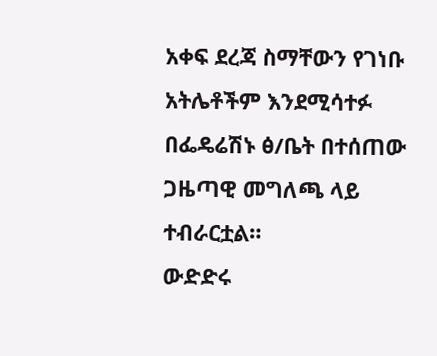አቀፍ ደረጃ ስማቸውን የገነቡ አትሌቶችም እንደሚሳተፉ በፌዴሬሽኑ ፅ/ቤት በተሰጠው ጋዜጣዊ መግለጫ ላይ ተብራርቷል።
ውድድሩ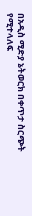በአዲስ ሚድያ ኔትወርክ በቀጥታ ስርጭት የሚተላለፍ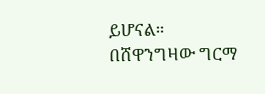ይሆናል።
በሸዋንግዛው ግርማ